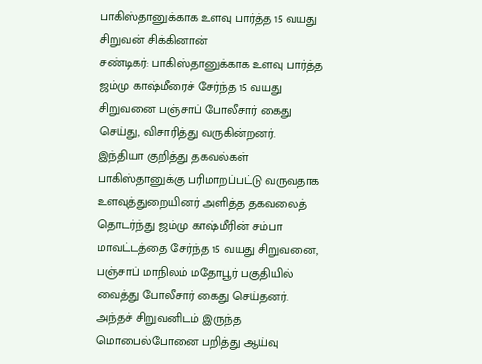பாகிஸ்தானுக்காக உளவு பார்த்த 15 வயது சிறுவன் சிக்கினான்
சண்டிகர்: பாகிஸ்தானுக்காக உளவு பார்த்த ஜம்மு காஷ்மீரைச் சேர்ந்த 15 வயது சிறுவனை பஞ்சாப் போலீசார் கைது செய்து, விசாரித்து வருகின்றனர்.
இந்தியா குறித்து தகவல்கள் பாகிஸ்தானுக்கு பரிமாறப்பட்டு வருவதாக உளவுத்துறையினர் அளித்த தகவலைத் தொடர்ந்து ஜம்மு காஷ்மீரின் சம்பா மாவட்டத்தை சேர்ந்த 15 வயது சிறுவனை, பஞ்சாப் மாநிலம் மதோபூர் பகுதியில் வைத்து போலீசார் கைது செய்தனர்.
அந்தச் சிறுவனிடம் இருந்த மொபைல்போனை பறித்து ஆய்வு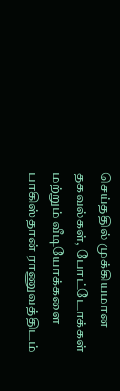செய்ததில் முக்கியமான தகவல்கள், போட்டோக்கள் மற்றும் வீடியோக்களை பாகிஸ்தான் ராணுவத்திடம்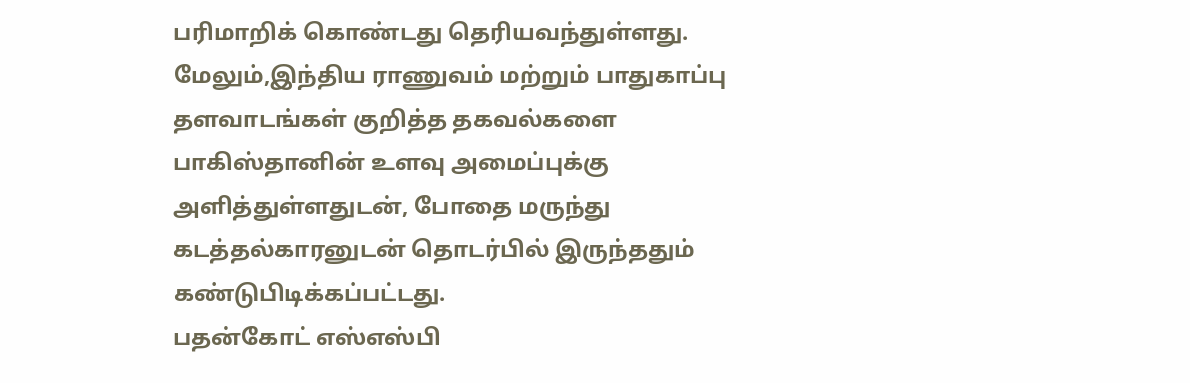பரிமாறிக் கொண்டது தெரியவந்துள்ளது. மேலும்,இந்திய ராணுவம் மற்றும் பாதுகாப்பு தளவாடங்கள் குறித்த தகவல்களை பாகிஸ்தானின் உளவு அமைப்புக்கு அளித்துள்ளதுடன், போதை மருந்து கடத்தல்காரனுடன் தொடர்பில் இருந்ததும் கண்டுபிடிக்கப்பட்டது.
பதன்கோட் எஸ்எஸ்பி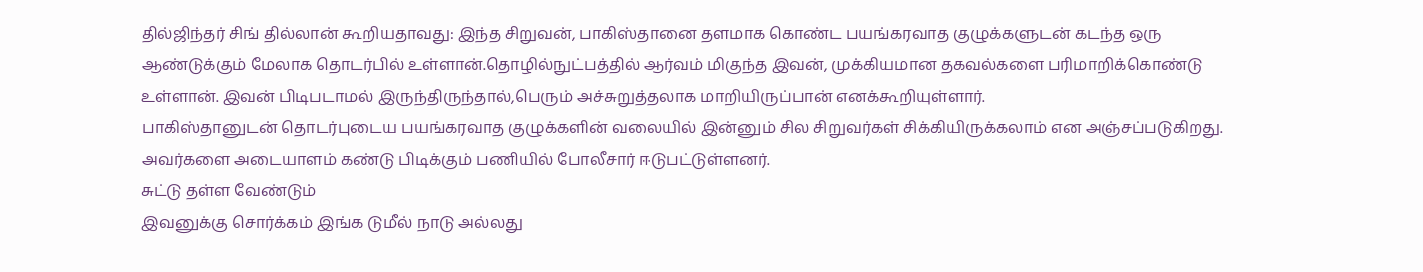தில்ஜிந்தர் சிங் தில்லான் கூறியதாவது: இந்த சிறுவன், பாகிஸ்தானை தளமாக கொண்ட பயங்கரவாத குழுக்களுடன் கடந்த ஒரு ஆண்டுக்கும் மேலாக தொடர்பில் உள்ளான்.தொழில்நுட்பத்தில் ஆர்வம் மிகுந்த இவன், முக்கியமான தகவல்களை பரிமாறிக்கொண்டு உள்ளான். இவன் பிடிபடாமல் இருந்திருந்தால்,பெரும் அச்சுறுத்தலாக மாறியிருப்பான் எனக்கூறியுள்ளார்.
பாகிஸ்தானுடன் தொடர்புடைய பயங்கரவாத குழுக்களின் வலையில் இன்னும் சில சிறுவர்கள் சிக்கியிருக்கலாம் என அஞ்சப்படுகிறது. அவர்களை அடையாளம் கண்டு பிடிக்கும் பணியில் போலீசார் ஈடுபட்டுள்ளனர்.
சுட்டு தள்ள வேண்டும்
இவனுக்கு சொர்க்கம் இங்க டுமீல் நாடு அல்லது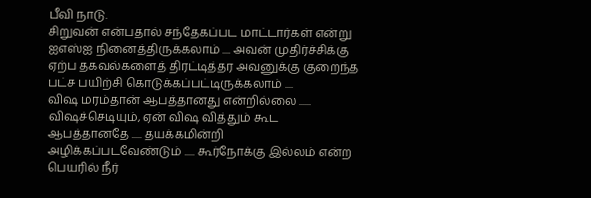பீவி நாடு.
சிறுவன் என்பதால் சந்தேகப்பட மாட்டார்கள் என்று ஐஎஸ்ஐ நினைத்திருக்கலாம் .... அவன் முதிர்ச்சிக்கு ஏற்ப தகவல்களைத் திரட்டித்தர அவனுக்கு குறைந்த பட்ச பயிற்சி கொடுக்கப்பட்டிருக்கலாம் ....
விஷ மரம்தான் ஆபத்தானது என்றில்லை ...... விஷச்செடியும், ஏன் விஷ வித்தும் கூட ஆபத்தானதே ..... தயக்கமின்றி அழிக்கப்படவேண்டும் ..... கூர்நோக்கு இல்லம் என்ற பெயரில் நீர்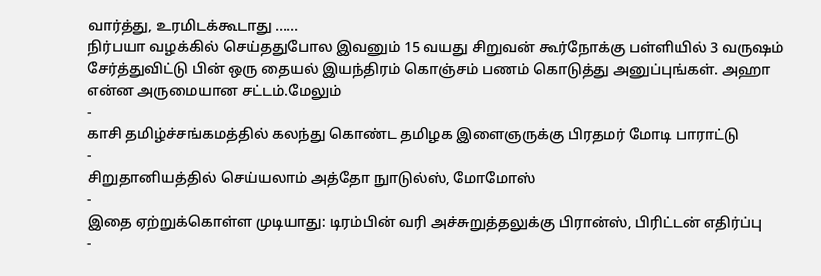வார்த்து, உரமிடக்கூடாது ......
நிர்பயா வழக்கில் செய்ததுபோல இவனும் 15 வயது சிறுவன் கூர்நோக்கு பள்ளியில் 3 வருஷம் சேர்த்துவிட்டு பின் ஒரு தையல் இயந்திரம் கொஞ்சம் பணம் கொடுத்து அனுப்புங்கள். அஹா என்ன அருமையான சட்டம்.மேலும்
-
காசி தமிழ்ச்சங்கமத்தில் கலந்து கொண்ட தமிழக இளைஞருக்கு பிரதமர் மோடி பாராட்டு
-
சிறுதானியத்தில் செய்யலாம் அத்தோ நுாடுல்ஸ், மோமோஸ்
-
இதை ஏற்றுக்கொள்ள முடியாது: டிரம்பின் வரி அச்சுறுத்தலுக்கு பிரான்ஸ், பிரிட்டன் எதிர்ப்பு
-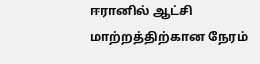ஈரானில் ஆட்சி மாற்றத்திற்கான நேரம்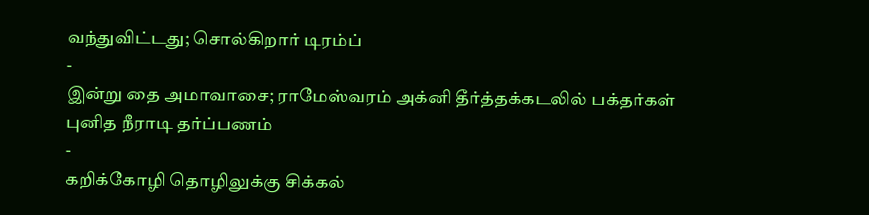வந்துவிட்டது; சொல்கிறார் டிரம்ப்
-
இன்று தை அமாவாசை; ராமேஸ்வரம் அக்னி தீர்த்தக்கடலில் பக்தர்கள் புனித நீராடி தர்ப்பணம்
-
கறிக்கோழி தொழிலுக்கு சிக்கல்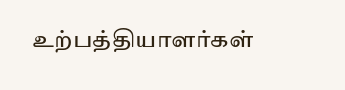உற்பத்தியாளர்கள்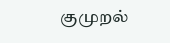குமுறல்